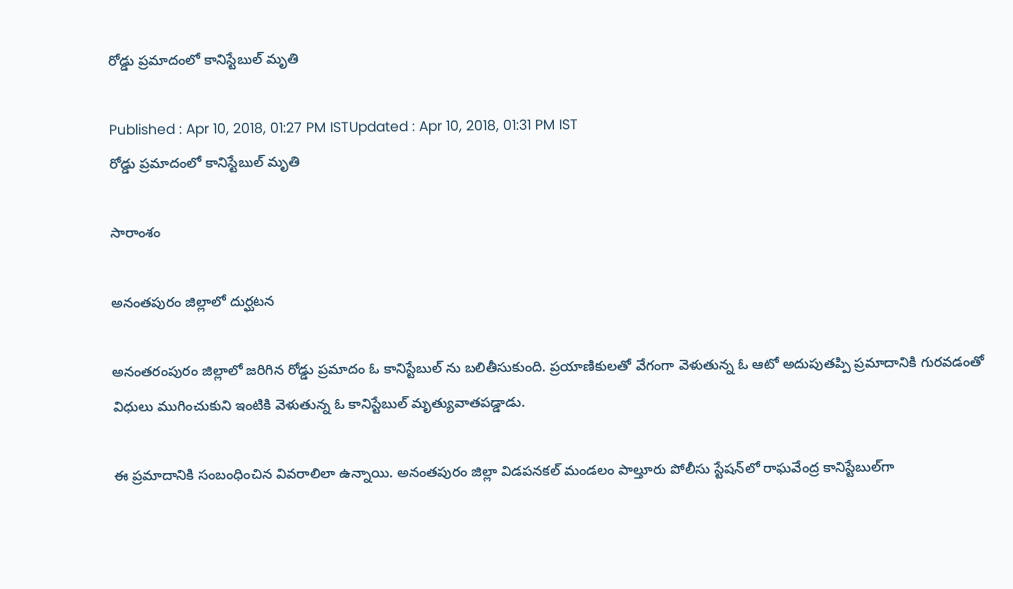రోడ్డు ప్రమాదంలో కానిస్టేబుల్ మృతి

Published : Apr 10, 2018, 01:27 PM ISTUpdated : Apr 10, 2018, 01:31 PM IST
రోడ్డు ప్రమాదంలో కానిస్టేబుల్ మృతి

సారాంశం

అనంతపురం జిల్లాలో దుర్ఘటన

అనంతరంపురం జిల్లాలో జరిగిన రోడ్డు ప్రమాదం ఓ కానిస్టేబుల్ ను బలితీసుకుంది. ప్రయాణికులతో వేగంగా వెళుతున్న ఓ ఆటో అదుపుతప్పి ప్రమాదానికి గురవడంతో విధులు ముగించుకుని ఇంటికి వెళుతున్న ఓ కానిస్టేబుల్ మృత్యువాతపడ్డాడు.

ఈ ప్రమాదానికి సంబంధించిన వివరాలిలా ఉన్నాయి. అనంతపురం జిల్లా విడపనకల్ మండలం పాల్తూరు పోలీసు స్టేషన్‌లో రాఘవేంద్ర కానిస్టేబుల్‌గా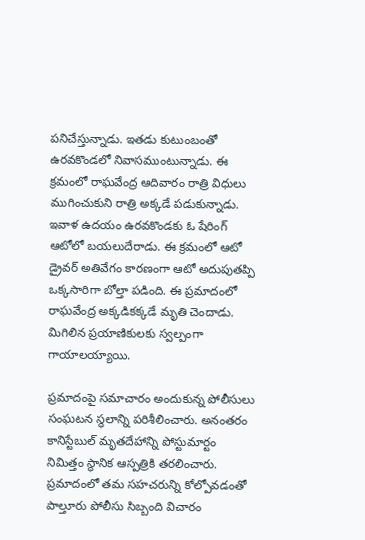పనిచేస్తున్నాడు. ఇతడు కుటుంబంతో ఉరవకొండలో నివాసముంటున్నాడు. ఈ క్రమంలో రాఘవేంద్ర ఆదివారం రాత్రి విధులు ముగించుకుని రాత్రి అక్కడే పడుకున్నాడు. ఇవాళ ఉదయం ఉరవకొండకు ఓ షేరింగ్ ఆటోలో బయలుదేరాడు. ఈ క్రమంలో ఆటో డ్రైవర్ అతివేగం కారణంగా ఆటో అదుపుతప్పి ఒక్కసారిగా బోల్తా పడింది. ఈ ప్రమాదంలో రాఘవేంద్ర అక్కడికక్కడే మృతి చెందాడు. మిగిలిన ప్రయాణికులకు స్వల్పంగా గాయాలయ్యాయి.

ప్రమాదంపై సమాచారం అందుకున్న పోలీసులు సంఘటన స్థలాన్ని పరిశీలించారు. అనంతరం కానిస్టేబుల్ మృతదేహాన్ని పోస్టుమార్టం నిమిత్తం స్థానిక ఆస్పత్రికి తరలించారు. ప్రమాదంలో తమ సహచరున్ని కోల్పోవడంతో పాల్తూరు పోలీసు సిబ్బంది విచారం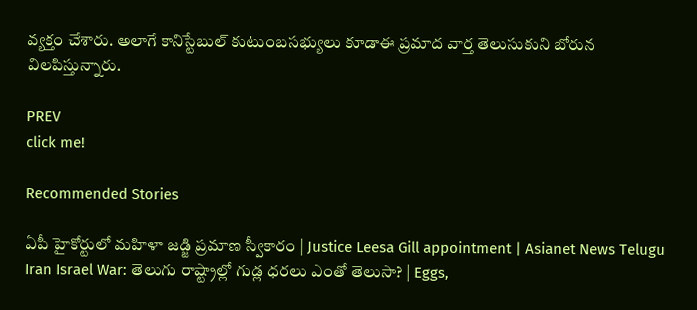వ్యక్తం చేశారు. అలాగే కానిస్టేబుల్ కుటుంబసభ్యులు కూడాఈ ప్రమాద వార్త తెలుసుకుని బోరున విలపిస్తున్నారు.

PREV
click me!

Recommended Stories

ఏపీ హైకోర్టులో మహిళా జడ్జి ప్రమాణ స్వీకారం | Justice Leesa Gill appointment | Asianet News Telugu
Iran Israel War: తెలుగు రాష్ట్రాల్లో గుడ్ల ధరలు ఎంతో తెలుసా? | Eggs,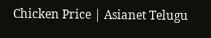Chicken Price | Asianet Telugu